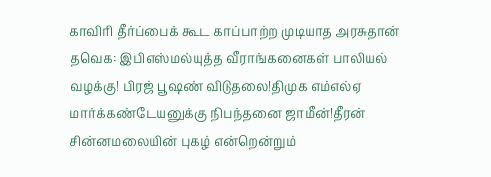காவிரி தீர்ப்பைக் கூட காப்பாற்ற முடியாத அரசுதான் தவெக: இபிஎஸ்மல்யுத்த வீராங்கனைகள் பாலியல் வழக்கு! பிரஜ் பூஷண் விடுதலை!திமுக எம்எல்ஏ மார்க்கண்டேயனுக்கு நிபந்தனை ஜாமீன்!தீரன் சின்னமலையின் புகழ் என்றென்றும்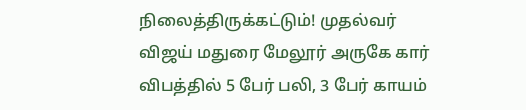நிலைத்திருக்கட்டும்! முதல்வர் விஜய் மதுரை மேலூர் அருகே கார் விபத்தில் 5 பேர் பலி, 3 பேர் காயம்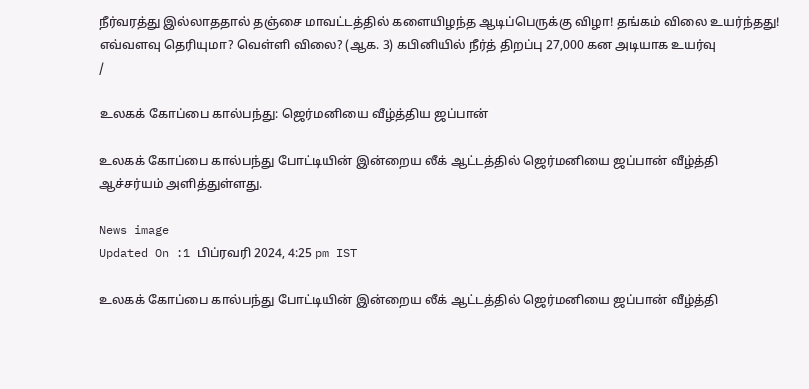நீர்வரத்து இல்லாததால் தஞ்சை மாவட்டத்தில் களையிழந்த ஆடிப்பெருக்கு விழா! தங்கம் விலை உயர்ந்தது! எவ்வளவு தெரியுமா? வெள்ளி விலை? (ஆக. 3) கபினியில் நீர்த் திறப்பு 27,000 கன அடியாக உயர்வு
/

உலகக் கோப்பை கால்பந்து: ஜெர்மனியை வீழ்த்திய ஜப்பான்

உலகக் கோப்பை கால்பந்து போட்டியின் இன்றைய லீக் ஆட்டத்தில் ஜெர்மனியை ஜப்பான் வீழ்த்தி ஆச்சர்யம் அளித்துள்ளது.

News image
Updated On :1 பிப்ரவரி 2024, 4:25 pm IST

உலகக் கோப்பை கால்பந்து போட்டியின் இன்றைய லீக் ஆட்டத்தில் ஜெர்மனியை ஜப்பான் வீழ்த்தி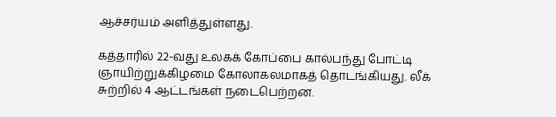ஆச்சர்யம் அளித்துள்ளது.

கத்தாரில் 22-வது உலகக் கோப்பை கால்பந்து போட்டி ஞாயிற்றுக்கிழமை கோலாகலமாகத் தொடங்கியது. லீக் சுற்றில் 4 ஆட்டங்கள் நடைபெற்றன.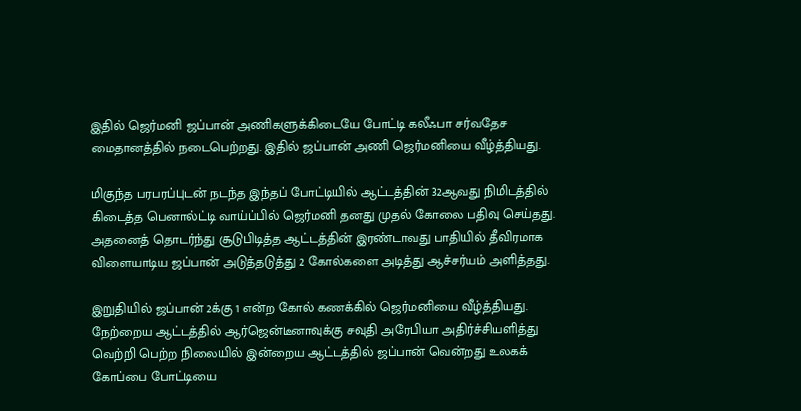இதில் ஜெர்மனி ஜப்பான் அணிகளுக்கிடையே போட்டி கலீஃபா சர்வதேச மைதானத்தில் நடைபெற்றது. இதில் ஜப்பான் அணி ஜெர்மனியை வீழ்த்தியது.

மிகுந்த பரபரப்புடன் நடந்த இந்தப் போட்டியில் ஆட்டத்தின் 32ஆவது நிமிடத்தில் கிடைத்த பெனால்ட்டி வாய்ப்பில் ஜெர்மனி தனது முதல் கோலை பதிவு செய்தது. அதனைத் தொடர்ந்து சூடுபிடித்த ஆட்டத்தின் இரண்டாவது பாதியில் தீவிரமாக விளையாடிய ஜப்பான் அடுத்தடுத்து 2 கோல்களை அடித்து ஆச்சர்யம் அளித்தது.

இறுதியில் ஜப்பான் 2க்கு 1 என்ற கோல் கணக்கில் ஜெர்மனியை வீழ்த்தியது.
நேற்றைய ஆட்டத்தில் ஆர்ஜென்டீனாவுக்கு சவுதி அரேபியா அதிர்ச்சியளித்து வெற்றி பெற்ற நிலையில் இன்றைய ஆட்டத்தில் ஜப்பான் வென்றது உலகக் கோப்பை போட்டியை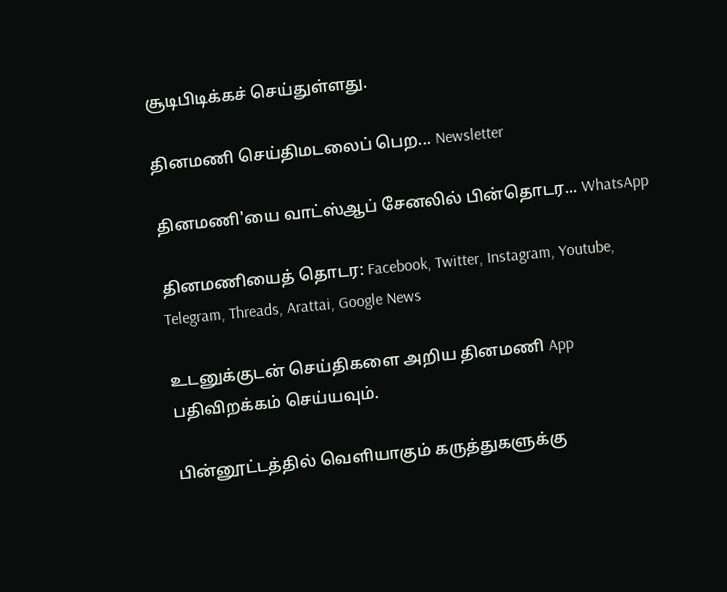சூடிபிடிக்கச் செய்துள்ளது.

தினமணி செய்திமடலைப் பெற... Newsletter

தினமணி'யை வாட்ஸ்ஆப் சேனலில் பின்தொடர... WhatsApp

தினமணியைத் தொடர: Facebook, Twitter, Instagram, Youtube, Telegram, Threads, Arattai, Google News

உடனுக்குடன் செய்திகளை அறிய தினமணி App பதிவிறக்கம் செய்யவும்.

பின்னூட்டத்தில் வெளியாகும் கருத்துகளுக்கு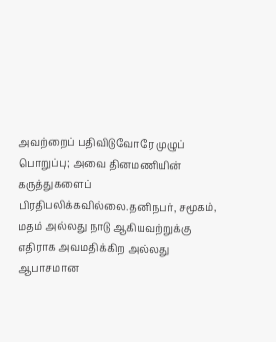அவற்றைப் பதிவிடுவோரே முழுப் பொறுப்பு; அவை தினமணியின் கருத்துகளைப் பிரதிபலிக்கவில்லை.தனிநபர், சமூகம், மதம் அல்லது நாடு ஆகியவற்றுக்கு எதிராக அவமதிக்கிற அல்லது ஆபாசமான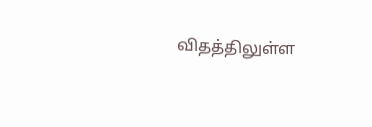விதத்திலுள்ள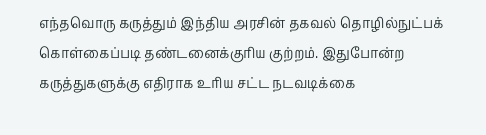எந்தவொரு கருத்தும் இந்திய அரசின் தகவல் தொழில்நுட்பக் கொள்கைப்படி தண்டனைக்குரிய குற்றம். இதுபோன்ற கருத்துகளுக்கு எதிராக உரிய சட்ட நடவடிக்கை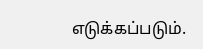எடுக்கப்படும்.